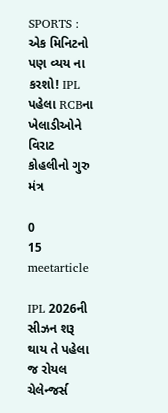SPORTS : એક મિનિટનો પણ વ્યય ના કરશો! IPL પહેલા RCBના ખેલાડીઓને વિરાટ કોહલીનો ગુરુ મંત્ર

0
15
meetarticle

IPL 2026ની સીઝન શરૂ થાય તે પહેલા જ રોયલ ચેલેન્જર્સ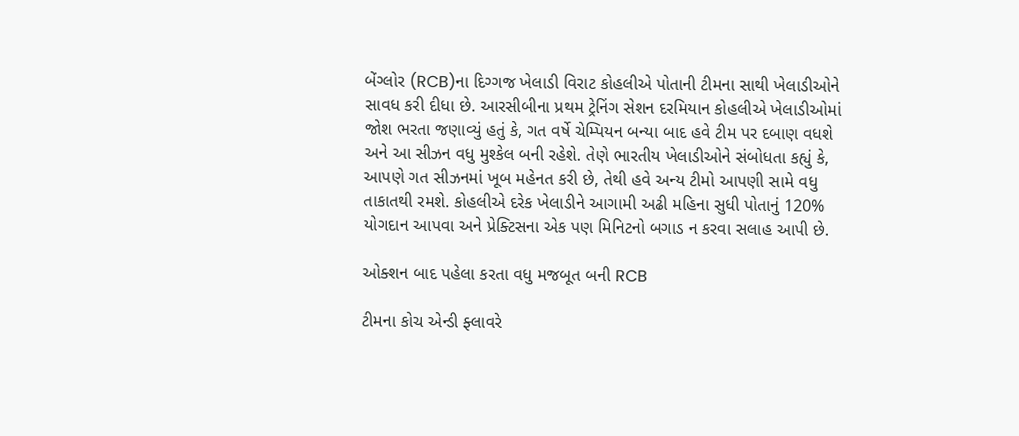બેંગ્લોર (RCB)ના દિગ્ગજ ખેલાડી વિરાટ કોહલીએ પોતાની ટીમના સાથી ખેલાડીઓને સાવધ કરી દીધા છે. આરસીબીના પ્રથમ ટ્રેનિંગ સેશન દરમિયાન કોહલીએ ખેલાડીઓમાં જોશ ભરતા જણાવ્યું હતું કે, ગત વર્ષે ચેમ્પિયન બન્યા બાદ હવે ટીમ પર દબાણ વધશે અને આ સીઝન વધુ મુશ્કેલ બની રહેશે. તેણે ભારતીય ખેલાડીઓને સંબોધતા કહ્યું કે, આપણે ગત સીઝનમાં ખૂબ મહેનત કરી છે, તેથી હવે અન્ય ટીમો આપણી સામે વધુ તાકાતથી રમશે. કોહલીએ દરેક ખેલાડીને આગામી અઢી મહિના સુધી પોતાનું 120% યોગદાન આપવા અને પ્રેક્ટિસના એક પણ મિનિટનો બગાડ ન કરવા સલાહ આપી છે.

ઓક્શન બાદ પહેલા કરતા વધુ મજબૂત બની RCB

ટીમના કોચ એન્ડી ફ્લાવરે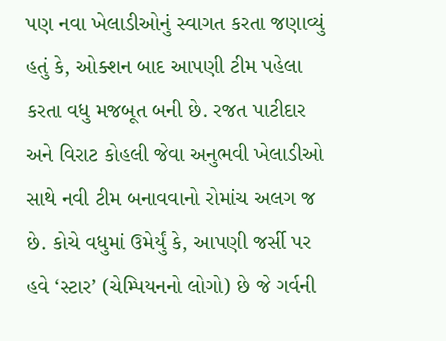પણ નવા ખેલાડીઓનું સ્વાગત કરતા જણાવ્યું હતું કે, ઓક્શન બાદ આપણી ટીમ પહેલા કરતા વધુ મજબૂત બની છે. રજત પાટીદાર અને વિરાટ કોહલી જેવા અનુભવી ખેલાડીઓ સાથે નવી ટીમ બનાવવાનો રોમાંચ અલગ જ છે. કોચે વધુમાં ઉમેર્યું કે, આપણી જર્સી પર હવે ‘સ્ટાર’ (ચેમ્પિયનનો લોગો) છે જે ગર્વની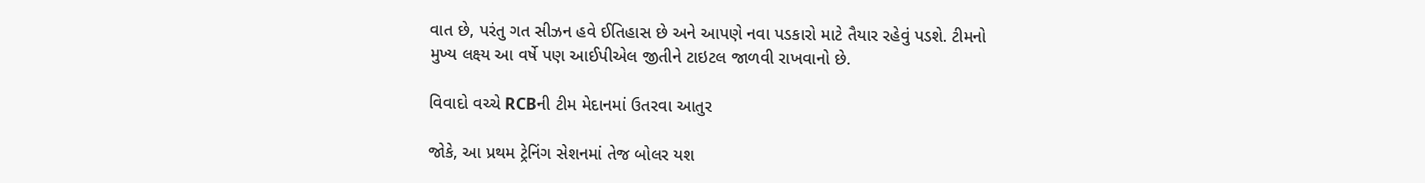વાત છે, પરંતુ ગત સીઝન હવે ઈતિહાસ છે અને આપણે નવા પડકારો માટે તૈયાર રહેવું પડશે. ટીમનો મુખ્ય લક્ષ્ય આ વર્ષે પણ આઈપીએલ જીતીને ટાઇટલ જાળવી રાખવાનો છે.

વિવાદો વચ્ચે RCBની ટીમ મેદાનમાં ઉતરવા આતુર

જોકે, આ પ્રથમ ટ્રેનિંગ સેશનમાં તેજ બોલર યશ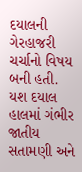દયાલની ગેરહાજરી ચર્ચાનો વિષય બની હતી. યશ દયાલ હાલમાં ગંભીર જાતીય સતામણી અને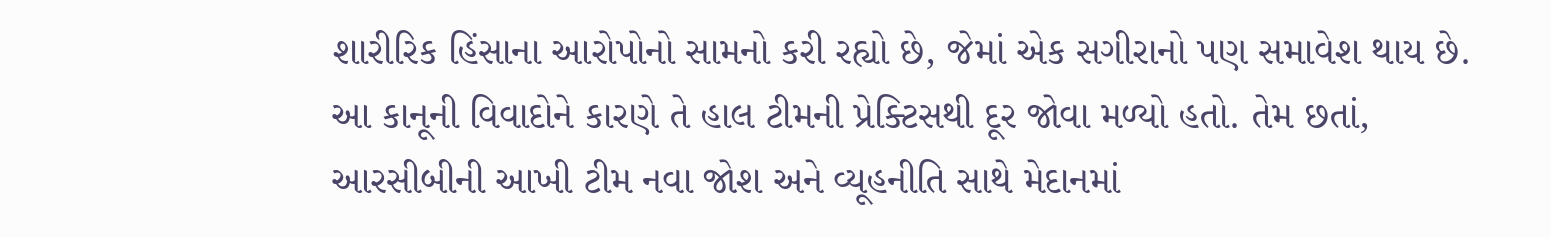શારીરિક હિંસાના આરોપોનો સામનો કરી રહ્યો છે, જેમાં એક સગીરાનો પણ સમાવેશ થાય છે. આ કાનૂની વિવાદોને કારણે તે હાલ ટીમની પ્રેક્ટિસથી દૂર જોવા મળ્યો હતો. તેમ છતાં, આરસીબીની આખી ટીમ નવા જોશ અને વ્યૂહનીતિ સાથે મેદાનમાં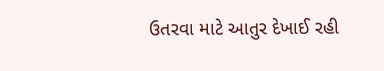ઉતરવા માટે આતુર દેખાઈ રહી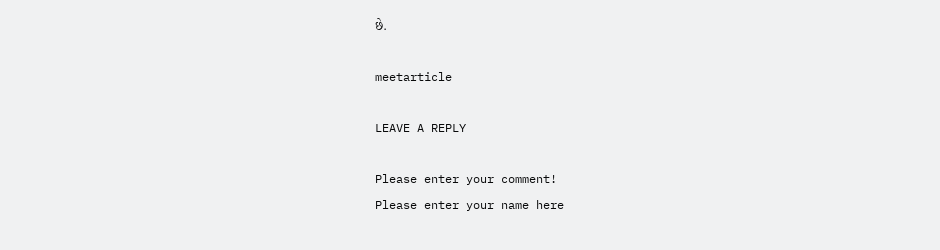છે.

meetarticle

LEAVE A REPLY

Please enter your comment!
Please enter your name here